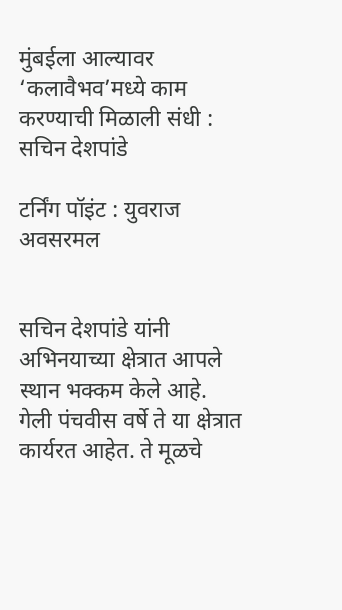मुंबईला आल्यावर ‘कलावैभव’मध्ये काम करण्याची मिळाली संधी : सचिन देशपांडे

टर्निंग पॉइंट : युवराज अवसरमल


सचिन देशपांडे यांनी अभिनयाच्या क्षेत्रात आपले स्थान भक्कम केले आहे. गेली पंचवीस वर्षे ते या क्षेत्रात कार्यरत आहेत. ते मूळचे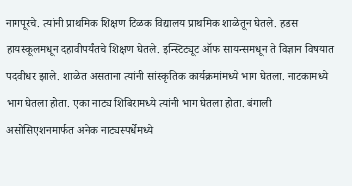नागपूरचे. त्यांनी प्राथमिक शिक्षण टिळक विद्यालय प्राथमिक शाळेतून घेतले. हडस हायस्कूलमधून दहावीपर्यंतचे शिक्षण घेतले. इन्स्टिट्यूट ऑफ सायन्समधून ते विज्ञान विषयात पदवीधर झाले. शाळेत असताना त्यांनी सांस्कृतिक कार्यक्रमांमध्ये भाग घेतला. नाटकामध्ये भाग घेतला होता. एका नाट्य शिबिरामध्ये त्यांनी भाग घेतला होता. बंगाली असोसिएशनमार्फत अनेक नाट्यस्पर्धेमध्ये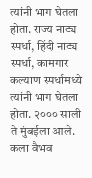त्यांनी भाग घेतला होता. राज्य नाट्य स्पर्धा, हिंदी नाट्य स्पर्धा, कामगार कल्याण स्पर्धामध्ये त्यांनी भाग घेतला होता. २००० साली ते मुंबईला आले. कला वैभव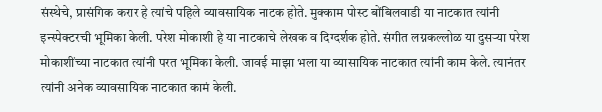संस्थेचे, प्रासंगिक करार हे त्यांचे पहिले व्यावसायिक नाटक होते. मुक्काम पोस्ट बोंबिलवाडी या नाटकात त्यांनी इन्स्पेक्टरची भूमिका केली. परेश मोकाशी हे या नाटकाचे लेखक व दिग्दर्शक होते. संगीत लग्नकल्लोळ या दुसऱ्या परेश मोकाशींच्या नाटकात त्यांनी परत भूमिका केली. जावई माझा भला या व्यासायिक नाटकात त्यांनी काम केले. त्यानंतर त्यांनी अनेक व्यावसायिक नाटकात कामं केली.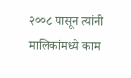२००८ पासून त्यांनी मालिकांमध्ये काम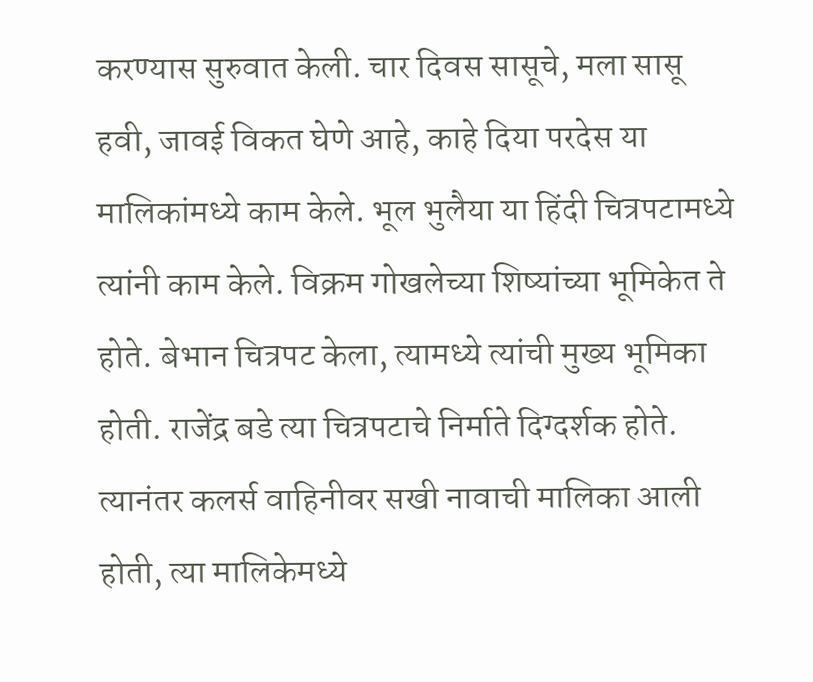करण्यास सुरुवात केली. चार दिवस सासूचे, मला सासू हवी, जावई विकत घेणे आहे, काहे दिया परदेस या मालिकांमध्ये काम केले. भूल भुलैया या हिंदी चित्रपटामध्ये त्यांनी काम केले. विक्रम गोखलेच्या शिष्यांच्या भूमिकेत ते होते. बेभान चित्रपट केला, त्यामध्ये त्यांची मुख्य भूमिका होती. राजेंद्र बडे त्या चित्रपटाचे निर्माते दिग्दर्शक होते. त्यानंतर कलर्स वाहिनीवर सखी नावाची मालिका आली होती, त्या मालिकेमध्ये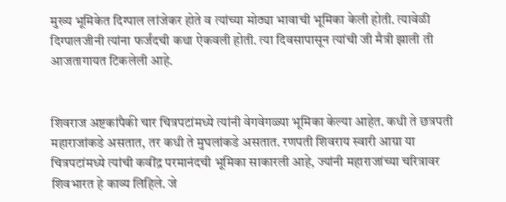मुख्य भूमिकेत दिग्पाल लांजेकर होते व त्यांच्या मोठ्या भावाची भूमिका केली होती. त्यावेळी दिग्पालजीनी त्यांना फर्जंदची कथा ऐकवली होती. त्या दिवसापासून त्यांची जी मैत्री झाली ती आजतागायत टिकलेली आहे.


शिवराज अष्टकांपैकी चार चित्रपटांमध्ये त्यांनी वेगवेगळ्या भूमिका केल्या आहेत. कधी ते छत्रपती महाराजांकडे असतात, तर कधी ते मुघलांकडे असतात. रणपती शिवराय स्वारी आग्रा या चित्रपटांमध्ये त्यांची कवींद्र परमानंदची भूमिका साकारली आहे, ज्यांनी महाराजांच्या चरित्रावर शिवभारत हे काव्य लिहिले. जे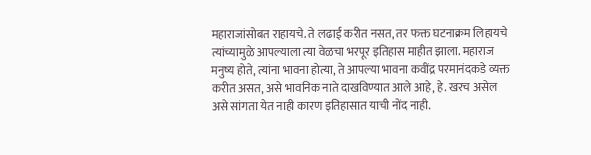महाराजांसोबत राहायचे. ते लढाई करीत नसत, तर फक्त घटनाक्रम लिहायचे त्यांच्यामुळे आपल्याला त्या वेळचा भरपूर इतिहास माहीत झाला. महाराज मनुष्य होते, त्यांना भावना होत्या, ते आपल्या भावना कवींद्र परमानंदकडे व्यक्त करीत असत, असे भावनिक नाते दाखविण्यात आले आहे, हे. खरच असेल असे सांगता येत नाही कारण इतिहासात याची नोंद नाही.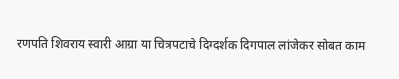रणपति शिवराय स्वारी आग्रा या चित्रपटाचे दिग्दर्शक दिगपाल लांजेकर सोबत काम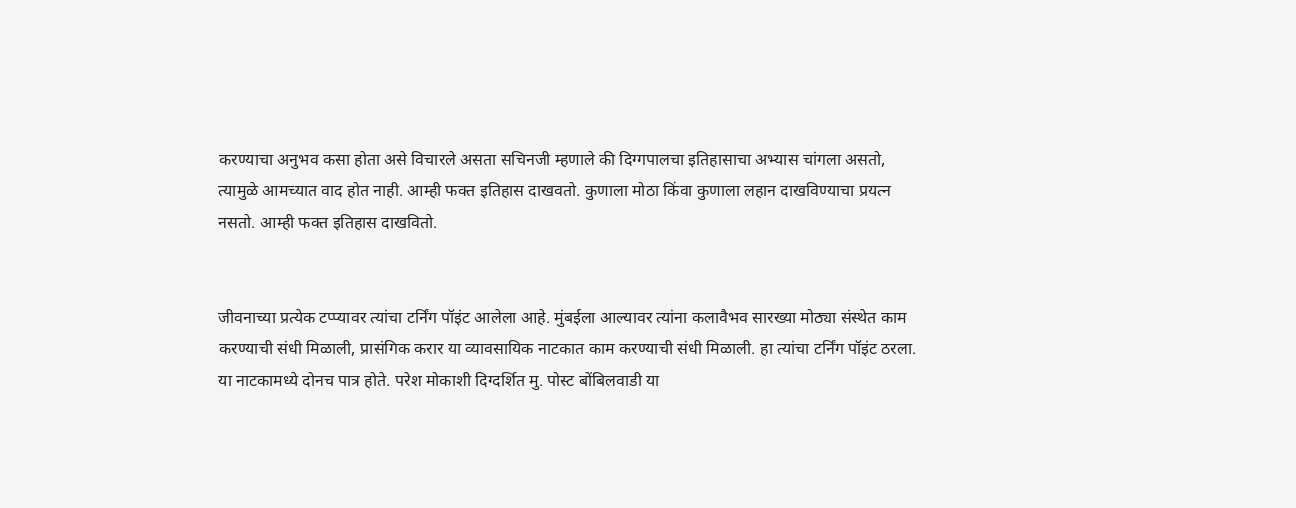करण्याचा अनुभव कसा होता असे विचारले असता सचिनजी म्हणाले की दिग्गपालचा इतिहासाचा अभ्यास चांगला असतो, त्यामुळे आमच्यात वाद होत नाही. आम्ही फक्त इतिहास दाखवतो. कुणाला मोठा किंवा कुणाला लहान दाखविण्याचा प्रयत्न नसतो. आम्ही फक्त इतिहास दाखवितो.


जीवनाच्या प्रत्येक टप्प्यावर त्यांचा टर्निंग पॉइंट आलेला आहे. मुंबईला आल्यावर त्यांना कलावैभव सारख्या मोठ्या संस्थेत काम करण्याची संधी मिळाली, प्रासंगिक करार या व्यावसायिक नाटकात काम करण्याची संधी मिळाली. हा त्यांचा टर्निंग पॉइंट ठरला. या नाटकामध्ये दोनच पात्र होते. परेश मोकाशी दिग्दर्शित मु. पोस्ट बोंबिलवाडी या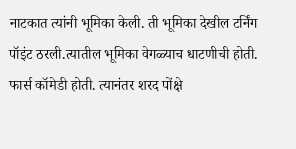नाटकात त्यांनी भूमिका केली. ती भूमिका देखील टर्निंग पॉइंट ठरली.त्यातील भूमिका वेगळ्याच धाटणीची होती. फार्स कॉमेडी होती. त्यानंतर शरद पोंक्षे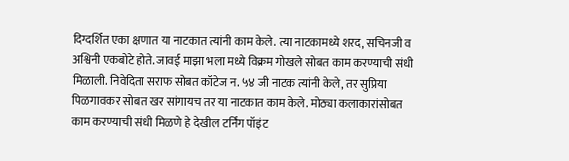दिग्दर्शित एका क्षणात या नाटकात त्यांनी काम केले. त्या नाटकामध्ये शरद, सचिनजी व अश्विनी एकबोटे होते. जावई माझा भला मध्ये विक्रम गोखले सोबत काम करण्याची संधी मिळाली. निवेदिता सराफ सोबत कॉटेज न. ५४ जी नाटक त्यांनी केले, तर सुप्रिया पिळगावकर सोबत खर सांगायच तर या नाटकात काम केले. मोठ्या कलाकारांसोबत काम करण्याची संधी मिळणे हे देखील टर्निंग पॉइंट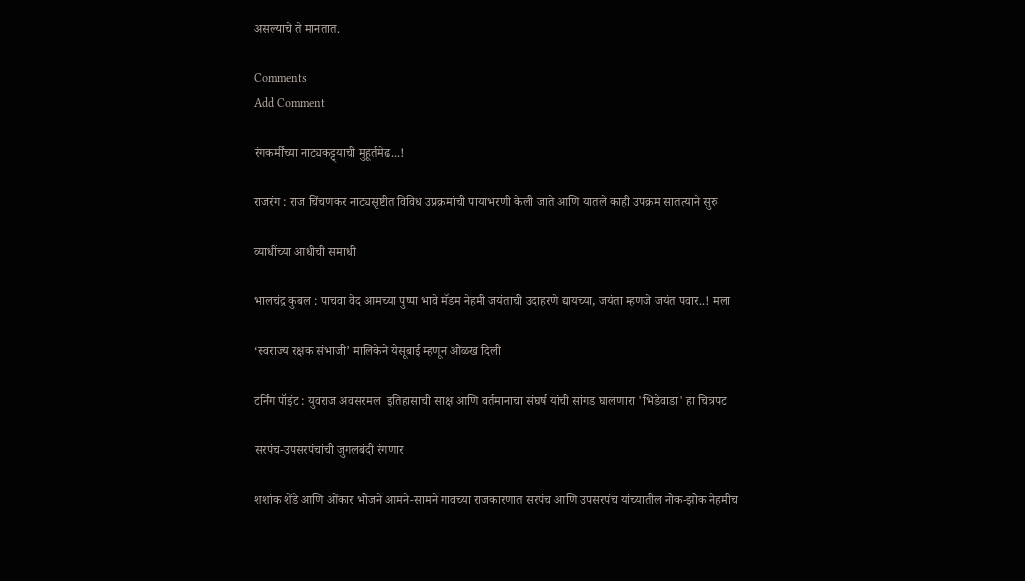असल्याचे ते मानतात.

Comments
Add Comment

रंगकर्मींच्या नाट्यकट्ट्याची मुहूर्तमेढ...!

राजरंग : राज चिंचणकर नाट्यसृष्टीत विविध उप्रक्रमांची पायाभरणी केली जाते आणि यातले काही उपक्रम सातत्याने सुरु

व्याधींच्या आधीची समाधी

भालचंद्र कुबल : पाचवा वेद आमच्या पुष्पा भावे मॅडम नेहमी जयंताची उदाहरणे द्यायच्या, जयंता म्हणजे जयंत पवार..! मला

‘स्वराज्य रक्षक संभाजी’ मालिकेने येसूबाई म्हणून ओळख दिली

टर्निंग पॉइंट : युवराज अवसरमल  इतिहासाची साक्ष आणि वर्तमानाचा संघर्ष यांची सांगड घालणारा 'भिडेवाडा' हा चित्रपट

सरपंच-उपसरपंचांची जुगलबंदी रंगणार

शशांक शेंडे आणि ओंकार भोजने आमने-सामने गावच्या राजकारणात सरपंच आणि उपसरपंच यांच्यातील नोक-झोक नेहमीच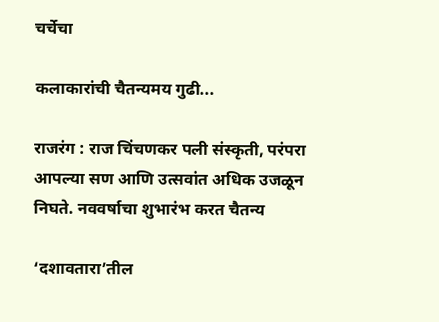चर्चेचा

कलाकारांची चैतन्यमय गुढी...

राजरंग : राज चिंचणकर पली संस्कृती, परंपरा आपल्या सण आणि उत्सवांत अधिक उजळून निघते. नववर्षाचा शुभारंभ करत चैतन्य

‘दशावतारा’तील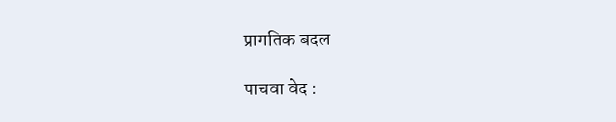प्रागतिक बदल

पाचवा वेद :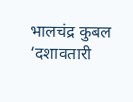भालचंद्र कुबल ‘दशावतारी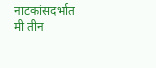नाटकांसदर्भात मी तीन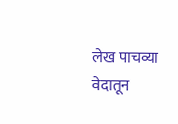लेख पाचव्या वेदातून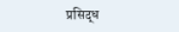प्रसिद्ध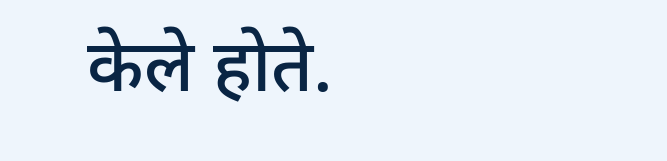केले होते.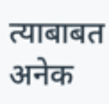त्याबाबत अनेक